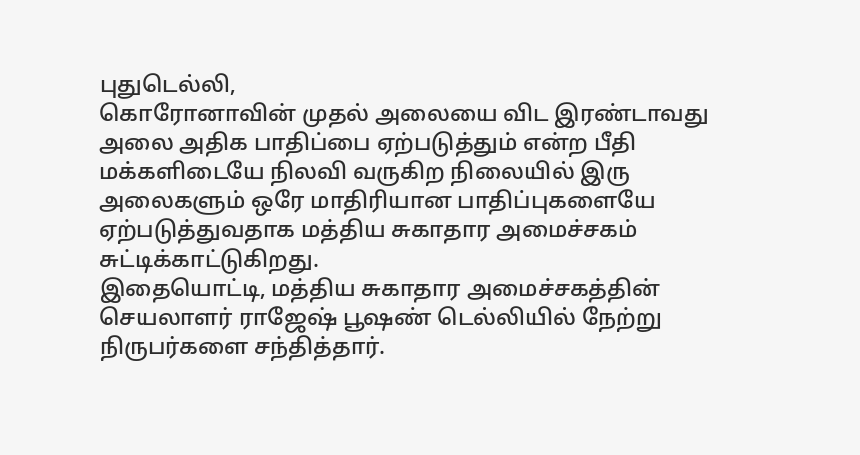புதுடெல்லி,
கொரோனாவின் முதல் அலையை விட இரண்டாவது அலை அதிக பாதிப்பை ஏற்படுத்தும் என்ற பீதி மக்களிடையே நிலவி வருகிற நிலையில் இரு அலைகளும் ஒரே மாதிரியான பாதிப்புகளையே ஏற்படுத்துவதாக மத்திய சுகாதார அமைச்சகம் சுட்டிக்காட்டுகிறது.
இதையொட்டி, மத்திய சுகாதார அமைச்சகத்தின் செயலாளர் ராஜேஷ் பூஷண் டெல்லியில் நேற்று நிருபர்களை சந்தித்தார்.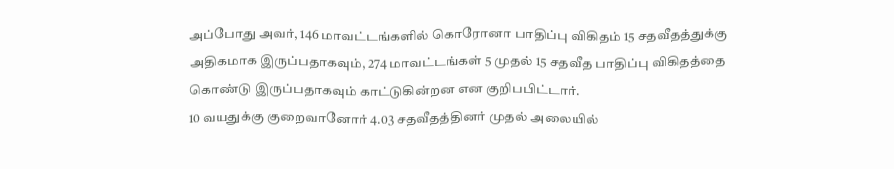அப்போது அவர், 146 மாவட்டங்களில் கொரோனா பாதிப்பு விகிதம் 15 சதவீதத்துக்கு அதிகமாக இருப்பதாகவும், 274 மாவட்டங்கள் 5 முதல் 15 சதவீத பாதிப்பு விகிதத்தை கொண்டு இருப்பதாகவும் காட்டுகின்றன என குறிபபிட்டார்.
10 வயதுக்கு குறைவானோர் 4.03 சதவீதத்தினர் முதல் அலையில்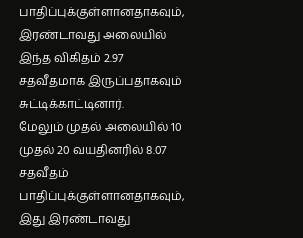பாதிப்புக்குள்ளானதாகவும், இரண்டாவது அலையில் இந்த விகிதம் 2.97 சதவீதமாக இருப்பதாகவும் சுட்டிக்காட்டினார்.
மேலும் முதல் அலையில் 10 முதல் 20 வயதினரில் 8.07 சதவீதம் பாதிப்புக்குள்ளானதாகவும், இது இரண்டாவது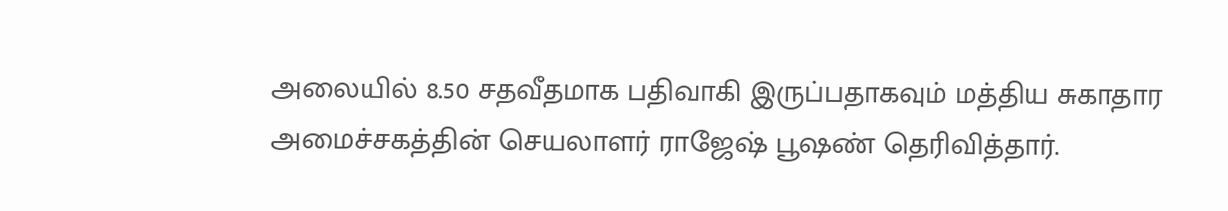அலையில் 8.50 சதவீதமாக பதிவாகி இருப்பதாகவும் மத்திய சுகாதார அமைச்சகத்தின் செயலாளர் ராஜேஷ் பூஷண் தெரிவித்தார்.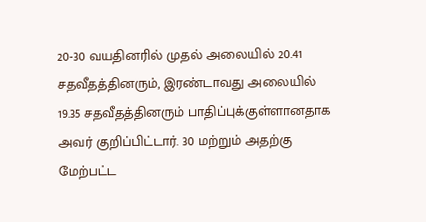20-30 வயதினரில் முதல் அலையில் 20.41 சதவீதத்தினரும், இரண்டாவது அலையில் 19.35 சதவீதத்தினரும் பாதிப்புக்குள்ளானதாக அவர் குறிப்பிட்டார். 30 மற்றும் அதற்கு மேற்பட்ட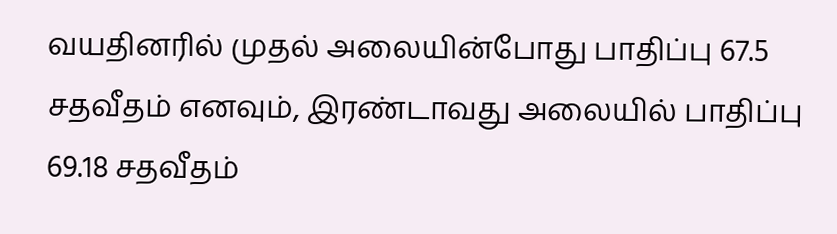வயதினரில் முதல் அலையின்போது பாதிப்பு 67.5 சதவீதம் எனவும், இரண்டாவது அலையில் பாதிப்பு 69.18 சதவீதம்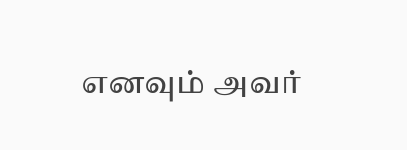எனவும் அவர்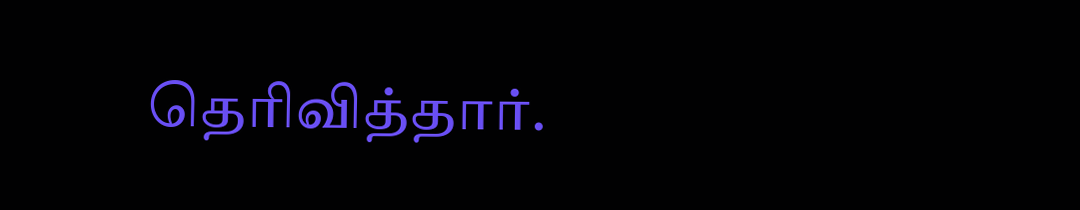தெரிவித்தார்.